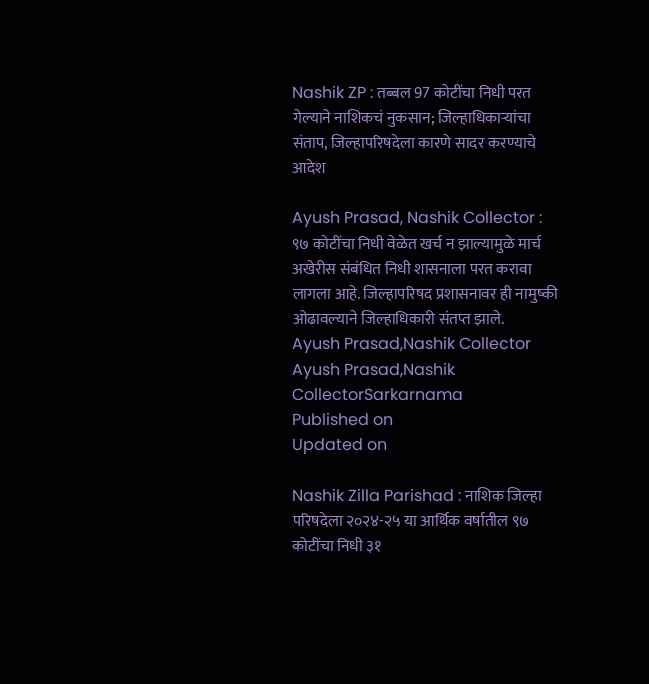Nashik ZP : तब्बल 97 कोटींचा निधी परत गेल्याने नाशिकचं नुकसान; जिल्हाधिकाऱ्यांचा संताप, जिल्हापरिषदेला कारणे सादर करण्याचे आदेश

Ayush Prasad, Nashik Collector : ९७ कोटींचा निधी वेळेत खर्च न झाल्यामुळे मार्च अखेरीस संबंधित निधी शासनाला परत करावा लागला आहे. जिल्हापरिषद प्रशासनावर ही नामुष्की ओढावल्याने जिल्हाधिकारी संतप्त झाले.
Ayush Prasad,Nashik Collector
Ayush Prasad,Nashik CollectorSarkarnama
Published on
Updated on

Nashik Zilla Parishad : नाशिक जिल्हा परिषदेला २०२४-२५ या आर्थिक वर्षातील ९७ कोटींचा निधी ३१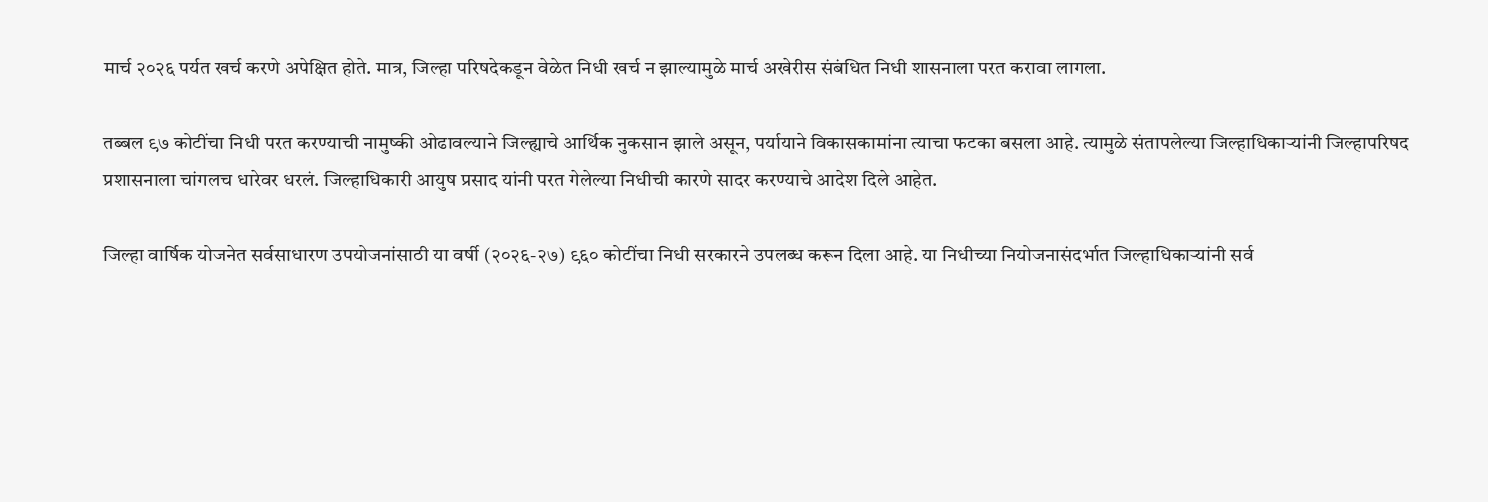मार्च २०२६ पर्यत खर्च करणे अपेक्षित होते. मात्र, जिल्हा परिषदेकडून वेळेत निधी खर्च न झाल्यामुळे मार्च अखेरीस संबंधित निधी शासनाला परत करावा लागला.

तब्बल ९७ कोटींचा निधी परत करण्याची नामुष्की ओढावल्याने जिल्ह्याचे आर्थिक नुकसान झाले असून, पर्यायाने विकासकामांना त्याचा फटका बसला आहे. त्यामुळे संतापलेल्या जिल्हाधिकाऱ्यांनी जिल्हापरिषद प्रशासनाला चांगलच धारेवर धरलं. जिल्हाधिकारी आयुष प्रसाद यांनी परत गेलेल्या निधीची कारणे सादर करण्याचे आदेश दिले आहेत.

जिल्हा वार्षिक योजनेत सर्वसाधारण उपयोजनांसाठी या वर्षी (२०२६-२७) ९६० कोटींचा निधी सरकारने उपलब्ध करून दिला आहे. या निधीच्या नियोजनासंदर्भात जिल्हाधिकाऱ्यांनी सर्व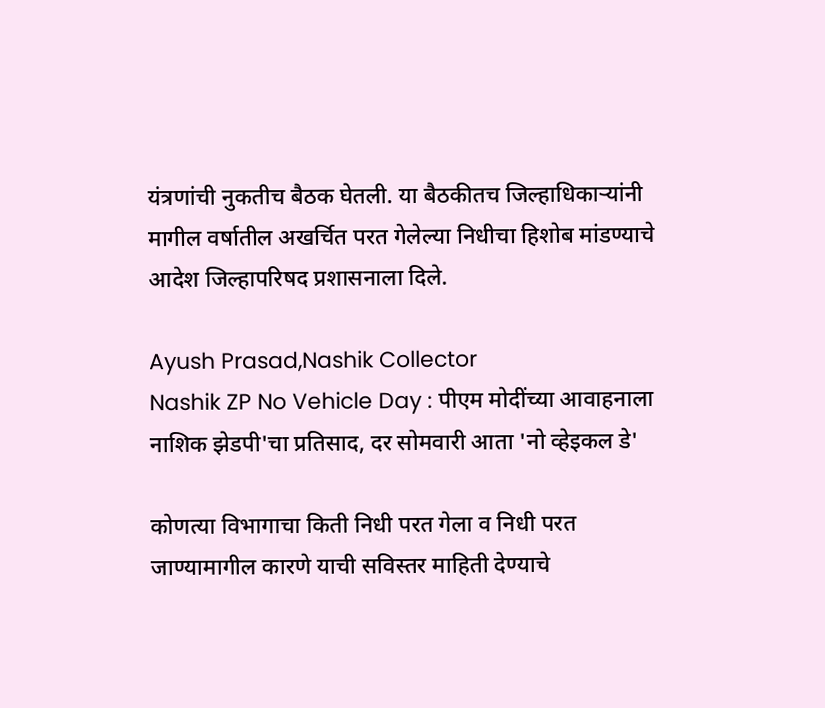यंत्रणांची नुकतीच बैठक घेतली. या बैठकीतच जिल्हाधिकाऱ्यांनी मागील वर्षातील अखर्चित परत गेलेल्या निधीचा हिशोब मांडण्याचे आदेश जिल्हापरिषद प्रशासनाला दिले.

Ayush Prasad,Nashik Collector
Nashik ZP No Vehicle Day : पीएम मोदींच्या आवाहनाला नाशिक झेडपी'चा प्रतिसाद, दर सोमवारी आता 'नो व्हेइकल डे'

कोणत्या विभागाचा किती निधी परत गेला व निधी परत जाण्यामागील कारणे याची सविस्तर माहिती देण्याचे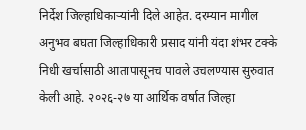निर्देश जिल्हाधिकाऱ्यांनी दिले आहेत. दरम्यान मागील अनुभव बघता जिल्हाधिकारी प्रसाद यांनी यंदा शंभर टक्के निधी खर्चासाठी आतापासूनच पावले उचलण्यास सुरुवात केली आहे. २०२६-२७ या आर्थिक वर्षात जिल्हा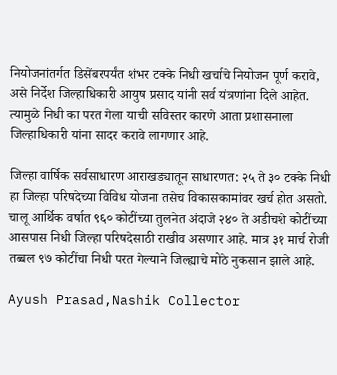नियोजनांतर्गत डिसेंबरपर्यंत शंभर टक्के निधी खर्चाचे नियोजन पूर्ण करावे, असे निर्देश जिल्हाधिकारी आयुष प्रसाद यांनी सर्व यंत्रणांना दिले आहेत. त्यामुळे निधी का परत गेला याची सविस्तर कारणे आता प्रशासनाला जिल्हाधिकारी यांना सादर करावे लागणार आहे.

जिल्हा वार्षिक सर्वसाधारण आराखड्यातून साधारणत: २५ ते ३० टक्के निधी हा जिल्हा परिषदेच्या विविध योजना तसेच विकासकामांवर खर्च होत असतो. चालू आर्थिक वर्षात ९६० कोटींच्या तुलनेत अंदाजे २४० ते अडीचशे कोटींच्या आसपास निधी जिल्हा परिषदेसाठी राखीव असणार आहे. मात्र ३१ मार्च रोजी तब्बल ९७ कोटींचा निधी परत गेल्याने जिल्ह्याचे मोठे नुकसान झाले आहे.

Ayush Prasad,Nashik Collector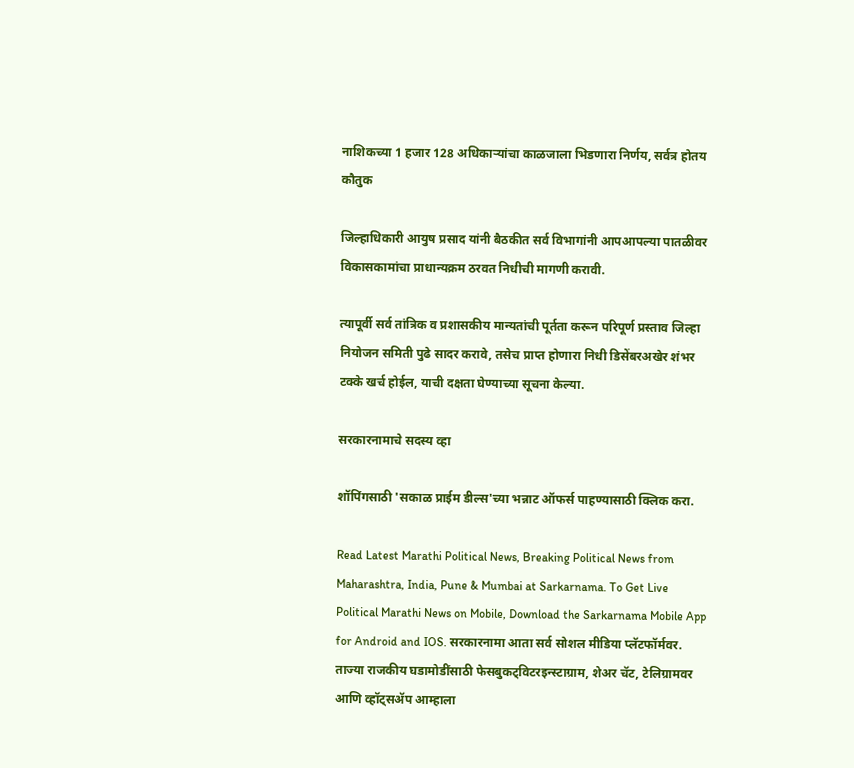नाशिकच्या 1 हजार 128 अधिकाऱ्यांचा काळजाला भिडणारा निर्णय, सर्वत्र होतय कौतुक

जिल्हाधिकारी आयुष प्रसाद यांनी बैठकीत सर्व विभागांनी आपआपल्या पातळीवर विकासकामांचा प्राधान्यक्रम ठरवत निधीची मागणी करावी.

त्यापूर्वी सर्व तांत्रिक व प्रशासकीय मान्यतांची पूर्तता करून परिपूर्ण प्रस्ताव जिल्हा नियोजन समिती पुढे सादर करावे, तसेच प्राप्त होणारा निधी डिसेंबरअखेर शंभर टक्के खर्च होईल, याची दक्षता घेण्याच्या सूचना केल्या.

सरकारनामाचे सदस्य व्हा

शॉपिंगसाठी 'सकाळ प्राईम डील्स'च्या भन्नाट ऑफर्स पाहण्यासाठी क्लिक करा.

Read Latest Marathi Political News, Breaking Political News from Maharashtra, India, Pune & Mumbai at Sarkarnama. To Get Live Political Marathi News on Mobile, Download the Sarkarnama Mobile App for Android and IOS. सरकारनामा आता सर्व सोशल मीडिया प्लॅटफॉर्मवर. ताज्या राजकीय घडामोडींसाठी फेसबुकट्विटरइन्स्टाग्राम, शेअर चॅट, टेलिग्रामवर आणि व्हॉट्सॲप आम्हाला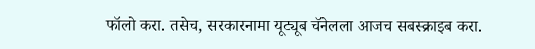फॉलो करा. तसेच, सरकारनामा यूट्यूब चॅनेलला आजच सबस्क्राइब करा.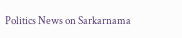Politics News on Sarkarnama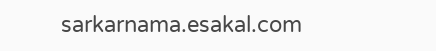sarkarnama.esakal.com